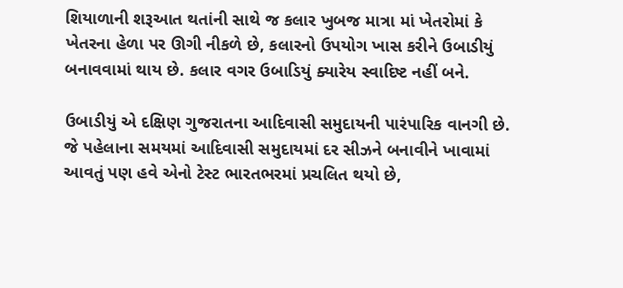શિયાળાની શરૂઆત થતાંની સાથે જ કલાર ખુબજ માત્રા માં ખેતરોમાં કે ખેતરના હેળા પર ઊગી નીકળે છે, કલારનો ઉપયોગ ખાસ કરીને ઉબાડીયું બનાવવામાં થાય છે. કલાર વગર ઉબાડિયું ક્યારેય સ્વાદિષ્ટ નહીં બને.

ઉબાડીયું એ દક્ષિણ ગુજરાતના આદિવાસી સમુદાયની પારંપારિક વાનગી છે. જે પહેલાના સમયમાં આદિવાસી સમુદાયમાં દર સીઝને બનાવીને ખાવામાં આવતું પણ હવે એનો ટેસ્ટ ભારતભરમાં પ્રચલિત થયો છે,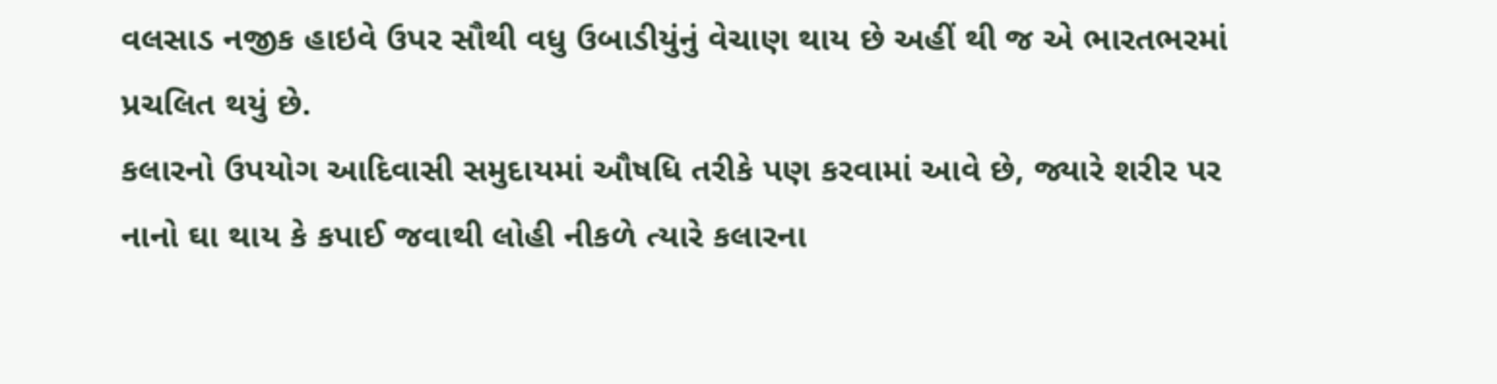વલસાડ નજીક હાઇવે ઉપર સૌથી વધુ ઉબાડીયુંનું વેચાણ થાય છે અહીં થી જ એ ભારતભરમાં પ્રચલિત થયું છે.
કલારનો ઉપયોગ આદિવાસી સમુદાયમાં ઔષધિ તરીકે પણ કરવામાં આવે છે, જ્યારે શરીર પર નાનો ઘા થાય કે કપાઈ જવાથી લોહી નીકળે ત્યારે કલારના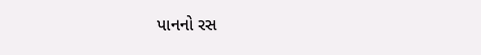પાનનો રસ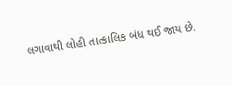લગાવાથી લોહી તાત્કાલિક બંધ થઈ જાય છે.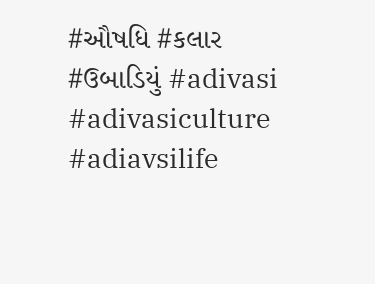#ઔષધિ #કલાર #ઉબાડિયું #adivasi #adivasiculture #adiavsilife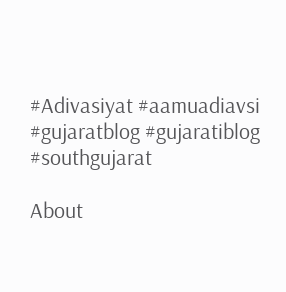#Adivasiyat #aamuadiavsi #gujaratblog #gujaratiblog #southgujarat

About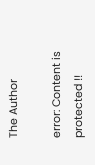The Author

error: Content is protected !!